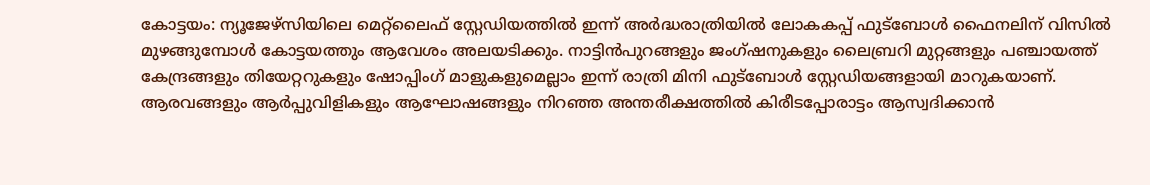കോട്ടയം: ന്യൂജേഴ്സിയിലെ മെറ്റ്ലൈഫ് സ്റ്റേഡിയത്തിൽ ഇന്ന് അർദ്ധരാത്രിയിൽ ലോകകപ്പ് ഫുട്ബോൾ ഫൈനലിന് വിസിൽ മുഴങ്ങുമ്പോൾ കോട്ടയത്തും ആവേശം അലയടിക്കും. നാട്ടിൻപുറങ്ങളും ജംഗ്ഷനുകളും ലൈബ്രറി മുറ്റങ്ങളും പഞ്ചായത്ത് കേന്ദ്രങ്ങളും തിയേറ്ററുകളും ഷോപ്പിംഗ് മാളുകളുമെല്ലാം ഇന്ന് രാത്രി മിനി ഫുട്ബോൾ സ്റ്റേഡിയങ്ങളായി മാറുകയാണ്. ആരവങ്ങളും ആർപ്പുവിളികളും ആഘോഷങ്ങളും നിറഞ്ഞ അന്തരീക്ഷത്തിൽ കിരീടപ്പോരാട്ടം ആസ്വദിക്കാൻ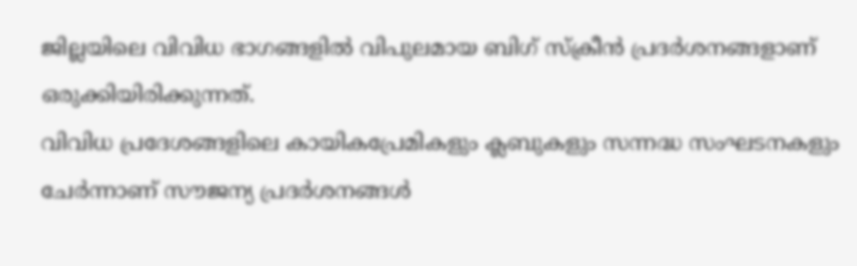ജില്ലയിലെ വിവിധ ഭാഗങ്ങളിൽ വിപുലമായ ബിഗ് സ്ക്രീൻ പ്രദർശനങ്ങളാണ് ഒരുക്കിയിരിക്കുന്നത്.
വിവിധ പ്രദേശങ്ങളിലെ കായികപ്രേമികളും ക്ലബുകളും സന്നദ്ധ സംഘടനകളും ചേർന്നാണ് സൗജന്യ പ്രദർശനങ്ങൾ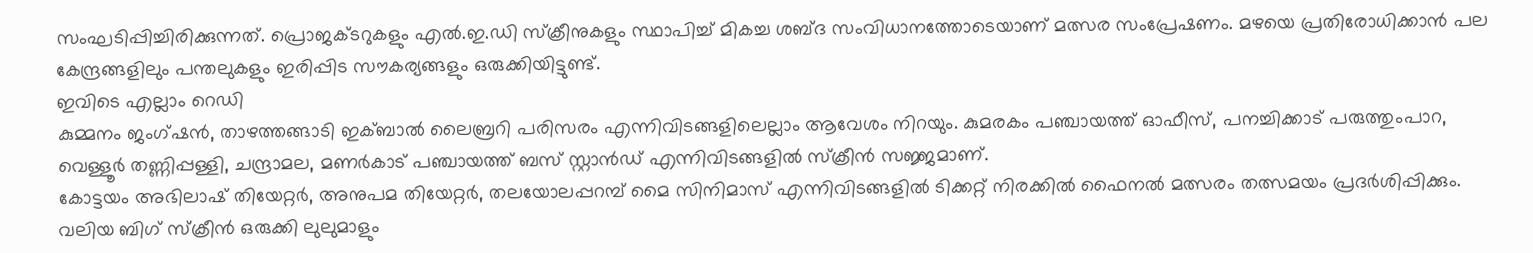സംഘടിപ്പിച്ചിരിക്കുന്നത്. പ്രൊജക്ടറുകളും എൽ.ഇ.ഡി സ്ക്രീനുകളും സ്ഥാപിച്ച് മികച്ച ശബ്ദ സംവിധാനത്തോടെയാണ് മത്സര സംപ്രേഷണം. മഴയെ പ്രതിരോധിക്കാൻ പല കേന്ദ്രങ്ങളിലും പന്തലുകളും ഇരിപ്പിട സൗകര്യങ്ങളും ഒരുക്കിയിട്ടുണ്ട്.
ഇവിടെ എല്ലാം റെഡി
കുമ്മനം ജംഗ്ഷൻ, താഴത്തങ്ങാടി ഇക്ബാൽ ലൈബ്രറി പരിസരം എന്നിവിടങ്ങളിലെല്ലാം ആവേശം നിറയും. കുമരകം പഞ്ചായത്ത് ഓഫീസ്, പനച്ചിക്കാട് പരുത്തുംപാറ, വെള്ളൂർ തണ്ണിപ്പള്ളി, ചന്ദ്രാമല, മണർകാട് പഞ്ചായത്ത് ബസ് സ്റ്റാൻഡ് എന്നിവിടങ്ങളിൽ സ്ക്രീൻ സജ്ജമാണ്.
കോട്ടയം അഭിലാഷ് തിയേറ്റർ, അനുപമ തിയേറ്റർ, തലയോലപ്പറമ്പ് മൈ സിനിമാസ് എന്നിവിടങ്ങളിൽ ടിക്കറ്റ് നിരക്കിൽ ഫൈനൽ മത്സരം തത്സമയം പ്രദർശിപ്പിക്കും. വലിയ ബിഗ് സ്ക്രീൻ ഒരുക്കി ലുലുമാളും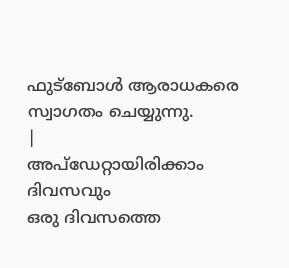ഫുട്ബോൾ ആരാധകരെ സ്വാഗതം ചെയ്യുന്നു.
|
അപ്ഡേറ്റായിരിക്കാം ദിവസവും
ഒരു ദിവസത്തെ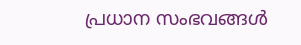പ്രധാന സംഭവങ്ങൾ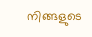നിങ്ങളുടെ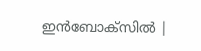ഇൻബോക്സിൽ |